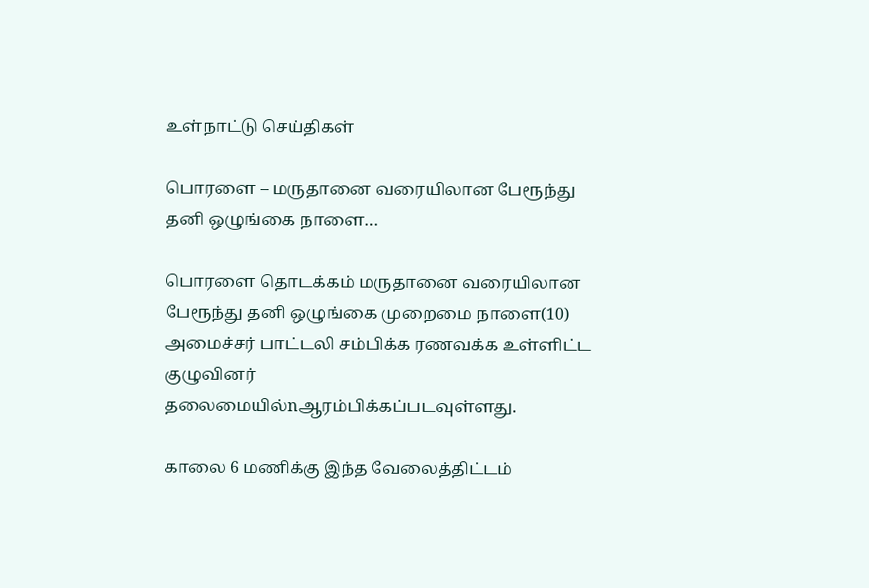உள்நாட்டு செய்திகள்

பொரளை – மருதானை வரையிலான பேரூந்து தனி ஒழுங்கை நாளை…

பொரளை தொடக்கம் மருதானை வரையிலான பேரூந்து தனி ஒழுங்கை முறைமை நாளை(10) அமைச்சர் பாட்டலி சம்பிக்க ரணவக்க உள்ளிட்ட குழுவினர் தலைமையில்nஆரம்பிக்கப்படவுள்ளது.

காலை 6 மணிக்கு இந்த வேலைத்திட்டம்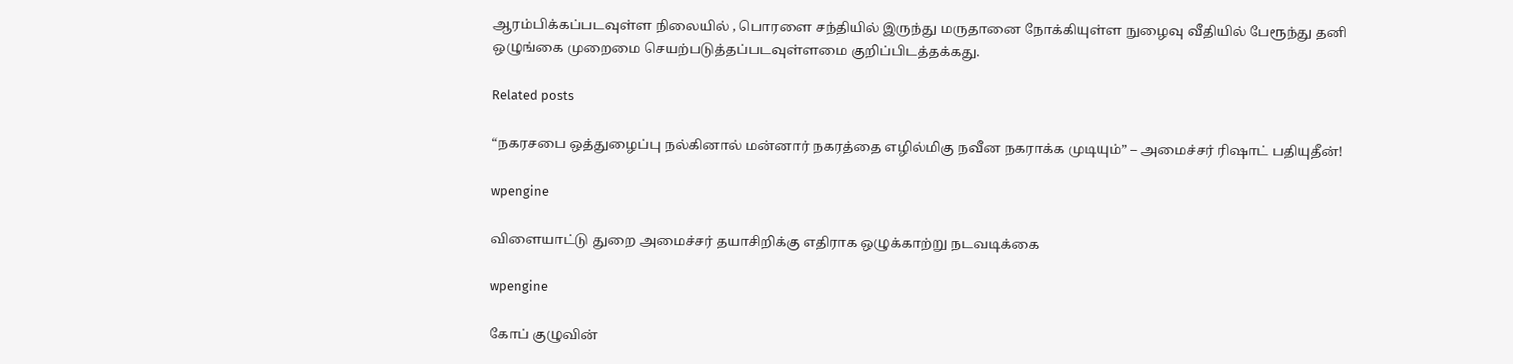ஆரம்பிக்கப்படவுள்ள நிலையில் , பொரளை சந்தியில் இருந்து மருதானை நோக்கியுள்ள நுழைவு வீதியில் பேரூந்து தனி ஒழுங்கை முறைமை செயற்படுத்தப்படவுள்ளமை குறிப்பிடத்தக்கது.

Related posts

“நகரசபை ஒத்துழைப்பு நல்கினால் மன்னார் நகரத்தை எழில்மிகு நவீன நகராக்க முடியும்” – அமைச்சர் ரிஷாட் பதியுதீன்!

wpengine

விளையாட்டு துறை அமைச்சர் தயாசிறிக்கு எதிராக ஒழுக்காற்று நடவடிக்கை

wpengine

கோப் குழுவின்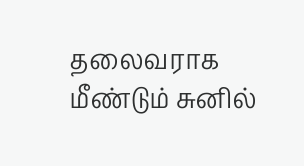தலைவராக மீண்டும் சுனில்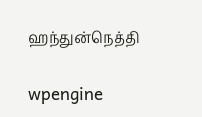ஹந்துன்நெத்தி

wpengine